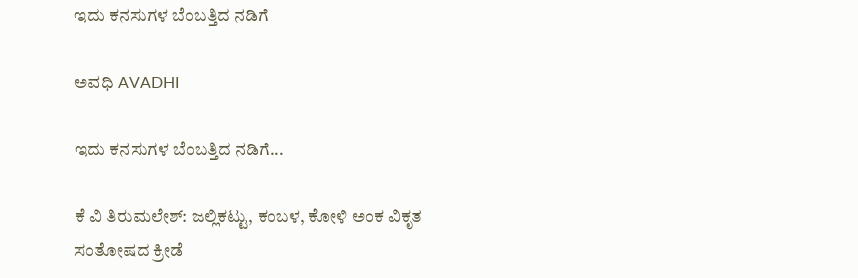ಇದು ಕನಸುಗಳ ಬೆಂಬತ್ತಿದ ನಡಿಗೆ‍

ಅವಧಿ AVADHI

ಇದು ಕನಸುಗಳ ಬೆಂಬತ್ತಿದ ನಡಿಗೆ...

ಕೆ ವಿ ತಿರುಮಲೇಶ್: ಜಲ್ಲಿಕಟ್ಟು, ಕಂಬಳ, ಕೋಳಿ ಅಂಕ ವಿಕೃತ ಸಂತೋಷದ ಕ್ರೀಡೆ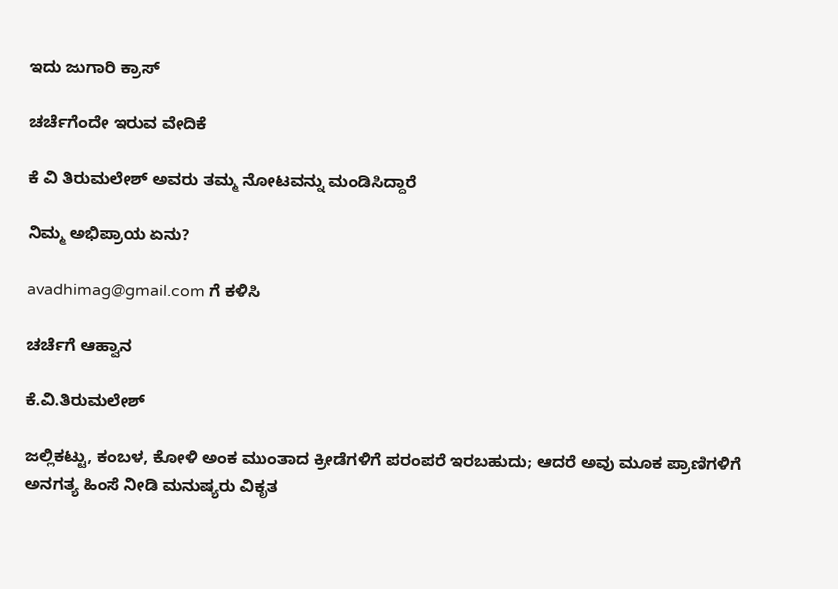ಇದು ಜುಗಾರಿ ಕ್ರಾಸ್

ಚರ್ಚೆಗೆಂದೇ ಇರುವ ವೇದಿಕೆ

ಕೆ ವಿ ತಿರುಮಲೇಶ್ ಅವರು ತಮ್ಮ ನೋಟವನ್ನು ಮಂಡಿಸಿದ್ದಾರೆ

ನಿಮ್ಮ ಅಭಿಪ್ರಾಯ ಏನು?

avadhimag@gmail.com ಗೆ ಕಳಿಸಿ

ಚರ್ಚೆಗೆ ಆಹ್ವಾನ

ಕೆ.ವಿ.ತಿರುಮಲೇಶ್

ಜಲ್ಲಿಕಟ್ಟು, ಕಂಬಳ, ಕೋಳಿ ಅಂಕ ಮುಂತಾದ ಕ್ರೀಡೆಗಳಿಗೆ ಪರಂಪರೆ ಇರಬಹುದು; ಆದರೆ ಅವು ಮೂಕ ಪ್ರಾಣಿಗಳಿಗೆ ಅನಗತ್ಯ ಹಿಂಸೆ ನೀಡಿ ಮನುಷ್ಯರು ವಿಕೃತ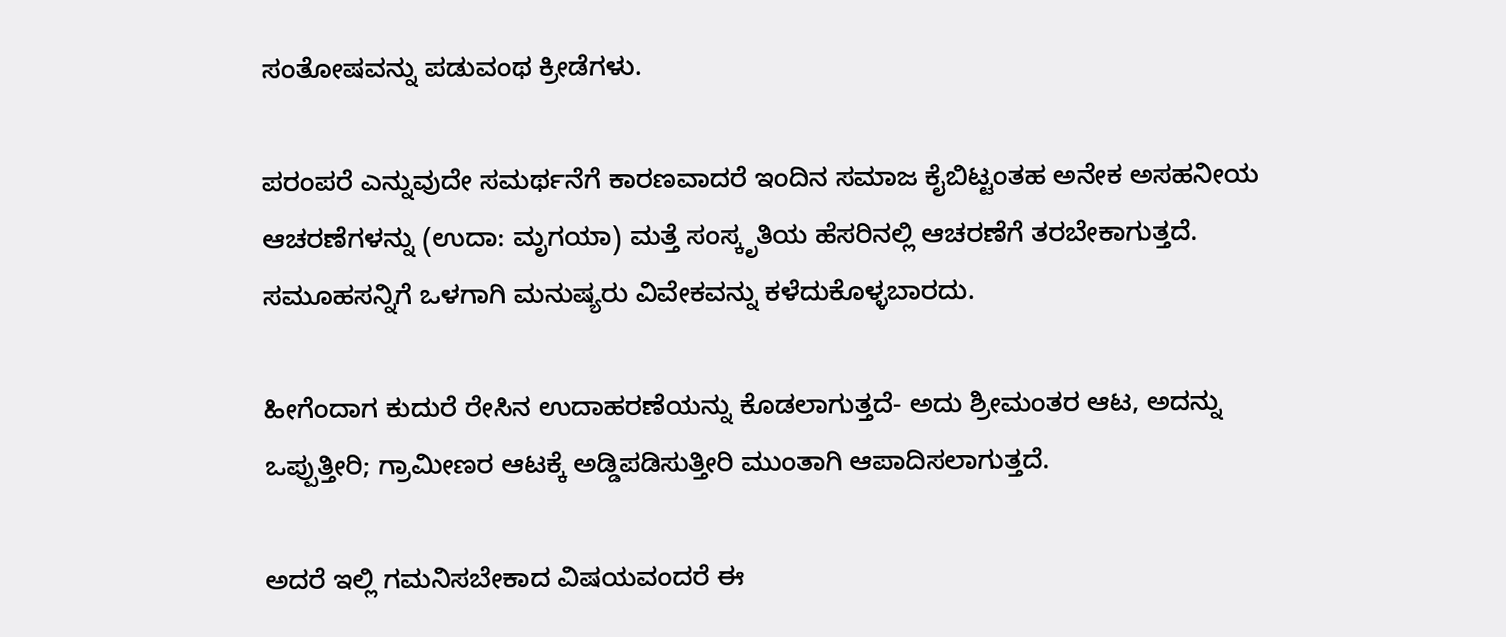ಸಂತೋಷವನ್ನು ಪಡುವಂಥ ಕ್ರೀಡೆಗಳು.

ಪರಂಪರೆ ಎನ್ನುವುದೇ ಸಮರ್ಥನೆಗೆ ಕಾರಣವಾದರೆ ಇಂದಿನ ಸಮಾಜ ಕೈಬಿಟ್ಟಂತಹ ಅನೇಕ ಅಸಹನೀಯ ಆಚರಣೆಗಳನ್ನು (ಉದಾ: ಮೃಗಯಾ) ಮತ್ತೆ ಸಂಸ್ಕೃತಿಯ ಹೆಸರಿನಲ್ಲಿ ಆಚರಣೆಗೆ ತರಬೇಕಾಗುತ್ತದೆ. ಸಮೂಹಸನ್ನಿಗೆ ಒಳಗಾಗಿ ಮನುಷ್ಯರು ವಿವೇಕವನ್ನು ಕಳೆದುಕೊಳ್ಳಬಾರದು.

ಹೀಗೆಂದಾಗ ಕುದುರೆ ರೇಸಿನ ಉದಾಹರಣೆಯನ್ನು ಕೊಡಲಾಗುತ್ತದೆ- ಅದು ಶ್ರೀಮಂತರ ಆಟ, ಅದನ್ನು ಒಪ್ಪುತ್ತೀರಿ; ಗ್ರಾಮೀಣರ ಆಟಕ್ಕೆ ಅಡ್ಡಿಪಡಿಸುತ್ತೀರಿ ಮುಂತಾಗಿ ಆಪಾದಿಸಲಾಗುತ್ತದೆ.

ಅದರೆ ಇಲ್ಲಿ ಗಮನಿಸಬೇಕಾದ ವಿಷಯವಂದರೆ ಈ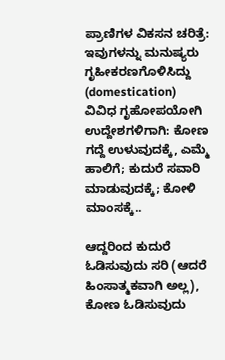ಪ್ರಾಣಿಗಳ ವಿಕಸನ ಚರಿತ್ರೆ: ಇವುಗಳನ್ನು ಮನುಷ್ಯರು ಗೃಹೀಕರಣಗೊಳಿಸಿದ್ದು (domestication) ವಿವಿಧ ಗೃಹೋಪಯೋಗಿ ಉದ್ದೇಶಗಳಿಗಾಗಿ: ಕೋಣ ಗದ್ದೆ ಉಳುವುದಕ್ಕೆ, ಎಮ್ಮೆ ಹಾಲಿಗೆ; ಕುದುರೆ ಸವಾರಿ ಮಾಡುವುದಕ್ಕೆ; ಕೋಳಿ ಮಾಂಸಕ್ಕೆ..

ಆದ್ದರಿಂದ ಕುದುರೆ ಓಡಿಸುವುದು ಸರಿ (ಆದರೆ ಹಿಂಸಾತ್ಮಕವಾಗಿ ಅಲ್ಲ), ಕೋಣ ಓಡಿಸುವುದು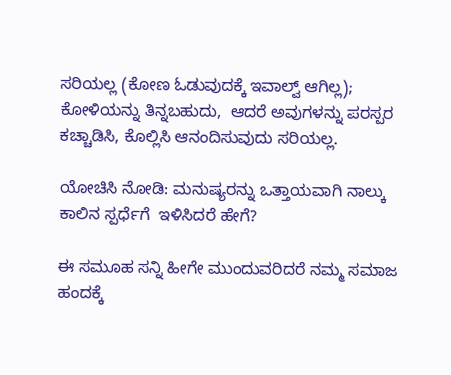ಸರಿಯಲ್ಲ (ಕೋಣ ಓಡುವುದಕ್ಕೆ ಇವಾಲ್ವ್ ಆಗಿಲ್ಲ); ಕೋಳಿಯನ್ನು ತಿನ್ನಬಹುದು,  ಆದರೆ ಅವುಗಳನ್ನು ಪರಸ್ಪರ ಕಚ್ಚಾಡಿಸಿ, ಕೊಲ್ಲಿಸಿ ಆನಂದಿಸುವುದು ಸರಿಯಲ್ಲ.

ಯೋಚಿಸಿ ನೋಡಿ: ಮನುಷ್ಯರನ್ನು ಒತ್ತಾಯವಾಗಿ ನಾಲ್ಕು ಕಾಲಿನ ಸ್ಪರ್ಧೆಗೆ  ಇಳಿಸಿದರೆ ಹೇಗೆ?

ಈ ಸಮೂಹ ಸನ್ನಿ ಹೀಗೇ ಮುಂದುವರಿದರೆ ನಮ್ಮ ಸಮಾಜ ಹಂದಕ್ಕೆ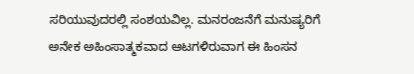ಸರಿಯುವುದರಲ್ಲಿ ಸಂಶಯವಿಲ್ಲ. ಮನರಂಜನೆಗೆ ಮನುಷ್ಯರಿಗೆ ಅನೇಕ ಅಹಿಂಸಾತ್ಮಕವಾದ ಆಟಗಳಿರುವಾಗ ಈ ಹಿಂಸನ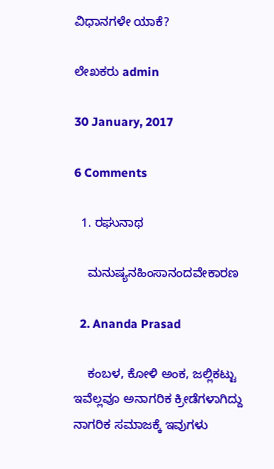ವಿಧಾನಗಳೇ ಯಾಕೆ?

ಲೇಖಕರು admin

30 January, 2017

6 Comments

  1. ರಘುನಾಥ

    ಮನುಷ್ಯನಹಿಂಸಾನಂದವೇಕಾರಣ

  2. Ananda Prasad

    ಕಂಬಳ, ಕೋಳಿ ಅಂಕ, ಜಲ್ಲಿಕಟ್ಟು ಇವೆಲ್ಲವೂ ಅನಾಗರಿಕ ಕ್ರೀಡೆಗಳಾಗಿದ್ದು ನಾಗರಿಕ ಸಮಾಜಕ್ಕೆ ಇವುಗಳು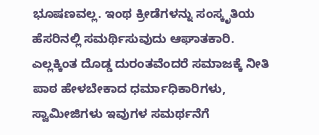ಭೂಷಣವಲ್ಲ. ಇಂಥ ಕ್ರೀಡೆಗಳನ್ನು ಸಂಸ್ಕೃತಿಯ ಹೆಸರಿನಲ್ಲಿ ಸಮರ್ಥಿಸುವುದು ಆಘಾತಕಾರಿ. ಎಲ್ಲಕ್ಕಿಂತ ದೊಡ್ಡ ದುರಂತವೆಂದರೆ ಸಮಾಜಕ್ಕೆ ನೀತಿ ಪಾಠ ಹೇಳಬೇಕಾದ ಧರ್ಮಾಧಿಕಾರಿಗಳು, ಸ್ವಾಮೀಜಿಗಳು ಇವುಗಳ ಸಮರ್ಥನೆಗೆ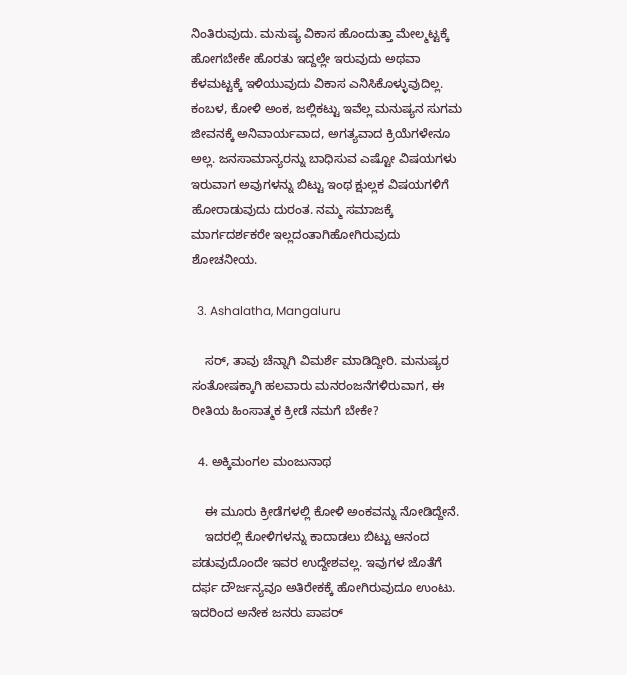ನಿಂತಿರುವುದು. ಮನುಷ್ಯ ವಿಕಾಸ ಹೊಂದುತ್ತಾ ಮೇಲ್ಮಟ್ಟಕ್ಕೆ ಹೋಗಬೇಕೇ ಹೊರತು ಇದ್ದಲ್ಲೇ ಇರುವುದು ಅಥವಾ ಕೆಳಮಟ್ಟಕ್ಕೆ ಇಳಿಯುವುದು ವಿಕಾಸ ಎನಿಸಿಕೊಳ್ಳುವುದಿಲ್ಲ. ಕಂಬಳ, ಕೋಳಿ ಅಂಕ, ಜಲ್ಲಿಕಟ್ಟು ಇವೆಲ್ಲ ಮನುಷ್ಯನ ಸುಗಮ ಜೀವನಕ್ಕೆ ಅನಿವಾರ್ಯವಾದ, ಅಗತ್ಯವಾದ ಕ್ರಿಯೆಗಳೇನೂ ಅಲ್ಲ. ಜನಸಾಮಾನ್ಯರನ್ನು ಬಾಧಿಸುವ ಎಷ್ಟೋ ವಿಷಯಗಳು ಇರುವಾಗ ಅವುಗಳನ್ನು ಬಿಟ್ಟು ಇಂಥ ಕ್ಷುಲ್ಲಕ ವಿಷಯಗಳಿಗೆ ಹೋರಾಡುವುದು ದುರಂತ. ನಮ್ಮ ಸಮಾಜಕ್ಕೆ ಮಾರ್ಗದರ್ಶಕರೇ ಇಲ್ಲದಂತಾಗಿಹೋಗಿರುವುದು ಶೋಚನೀಯ.

  3. Ashalatha, Mangaluru

    ಸರ್, ತಾವು ಚೆನ್ನಾಗಿ ವಿಮರ್ಶೆ ಮಾಡಿದ್ದೀರಿ. ಮನುಷ್ಯರ ಸಂತೋಷಕ್ಕಾಗಿ ಹಲವಾರು ಮನರಂಜನೆಗಳಿರುವಾಗ, ಈ ರೀತಿಯ ಹಿಂಸಾತ್ಮಕ ಕ್ರೀಡೆ ನಮಗೆ ಬೇಕೇ?

  4. ಅಕ್ಕಿಮಂಗಲ ಮಂಜುನಾಥ

    ಈ ಮೂರು ಕ್ರೀಡೆಗಳಲ್ಲಿ ಕೋಳಿ ಅಂಕವನ್ನು ನೋಡಿದ್ದೇನೆ.
    ಇದರಲ್ಲಿ ಕೋಳಿಗಳನ್ನು ಕಾದಾಡಲು ಬಿಟ್ಟು ಆನಂದ ಪಡುವುದೊಂದೇ ಇವರ ಉದ್ದೇಶವಲ್ಲ. ಇವುಗಳ ಜೊತೆಗೆ ದರ್ಫ ದೌರ್ಜನ್ಯವೂ ಅತಿರೇಕಕ್ಕೆ ಹೋಗಿರುವುದೂ ಉಂಟು. ಇದರಿಂದ ಅನೇಕ ಜನರು ಪಾಪರ್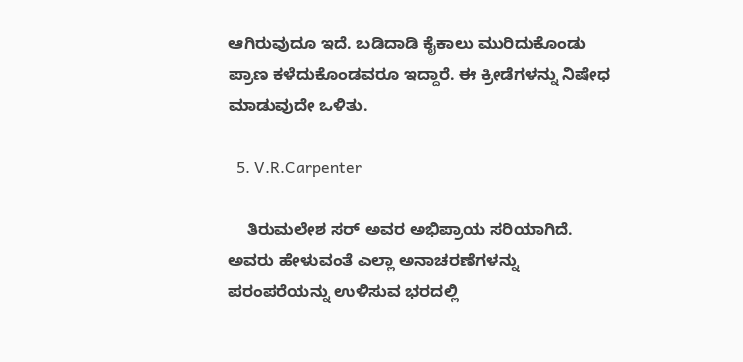ಆಗಿರುವುದೂ ಇದೆ. ಬಡಿದಾಡಿ ಕೈಕಾಲು ಮುರಿದುಕೊಂಡು ಪ್ರಾಣ ಕಳೆದುಕೊಂಡವರೂ ಇದ್ದಾರೆ. ಈ ಕ್ರೀಡೆಗಳನ್ನು ನಿಷೇಧ ಮಾಡುವುದೇ ಒಳಿತು.

  5. V.R.Carpenter

    ತಿರುಮಲೇಶ ಸರ್ ಅವರ ಅಭಿಪ್ರಾಯ ಸರಿಯಾಗಿದೆ. ಅವರು ಹೇಳುವಂತೆ ಎಲ್ಲಾ ಅನಾಚರಣೆಗಳನ್ನು ಪರಂಪರೆಯನ್ನು ಉಳಿಸುವ ಭರದಲ್ಲಿ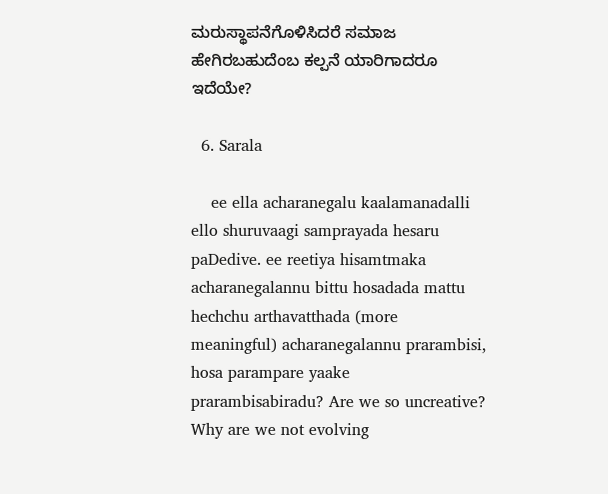ಮರುಸ್ಥಾಪನೆಗೊಳಿಸಿದರೆ ಸಮಾಜ ಹೇಗಿರಬಹುದೆಂಬ ಕಲ್ಪನೆ ಯಾರಿಗಾದರೂ ಇದೆಯೇ?

  6. Sarala

    ee ella acharanegalu kaalamanadalli ello shuruvaagi samprayada hesaru paDedive. ee reetiya hisamtmaka acharanegalannu bittu hosadada mattu hechchu arthavatthada (more meaningful) acharanegalannu prarambisi, hosa parampare yaake prarambisabiradu? Are we so uncreative? Why are we not evolving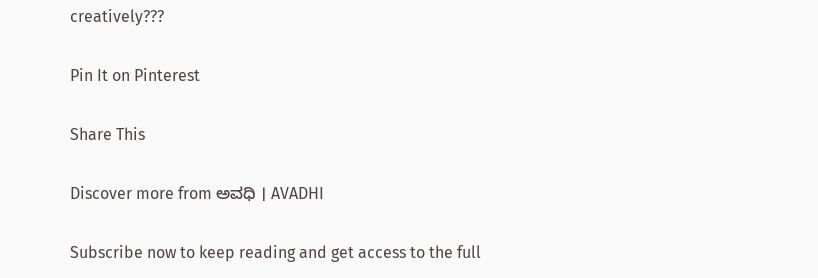creatively???

Pin It on Pinterest

Share This

Discover more from ಅವಧಿ । AVADHI

Subscribe now to keep reading and get access to the full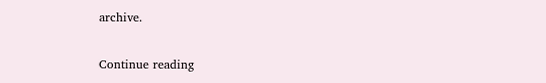archive.

Continue reading